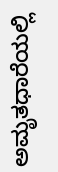ಅಮೃತಧಾರೆಯಲ್ಲಿ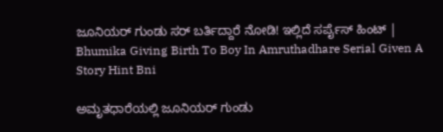ಜೂನಿಯರ್ ಗುಂಡು ಸರ್ ಬರ್ತಿದ್ದಾರೆ ನೋಡಿ! ಇಲ್ಲಿದೆ ಸರ್ಪೈಸ್‌ ಹಿಂಟ್‌ | Bhumika Giving Birth To Boy In Amruthadhare Serial Given A Story Hint Bni

ಅಮೃತಧಾರೆಯಲ್ಲಿ ಜೂನಿಯರ್ ಗುಂಡು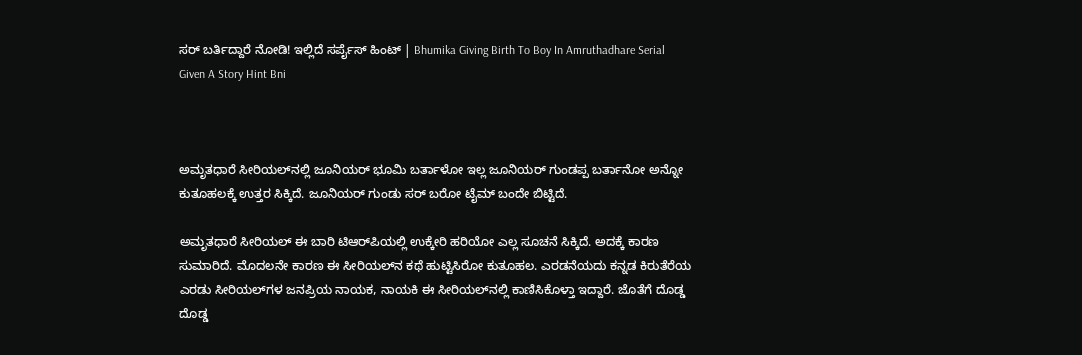ಸರ್ ಬರ್ತಿದ್ದಾರೆ ನೋಡಿ! ಇಲ್ಲಿದೆ ಸರ್ಪೈಸ್‌ ಹಿಂಟ್‌ | Bhumika Giving Birth To Boy In Amruthadhare Serial Given A Story Hint Bni



ಅಮೃತಧಾರೆ ಸೀರಿಯಲ್‌ನಲ್ಲಿ ಜೂನಿಯರ್ ಭೂಮಿ ಬರ್ತಾಳೋ ಇಲ್ಲ ಜೂನಿಯರ್ ಗುಂಡಪ್ಪ ಬರ್ತಾನೋ ಅನ್ನೋ ಕುತೂಹಲಕ್ಕೆ ಉತ್ತರ ಸಿಕ್ಕಿದೆ. ಜೂನಿಯರ್ ಗುಂಡು ಸರ್ ಬರೋ ಟೈಮ್‌ ಬಂದೇ ಬಿಟ್ಟಿದೆ.

ಅಮೃತಧಾರೆ ಸೀರಿಯಲ್‌ ಈ ಬಾರಿ ಟಿಆರ್‌ಪಿಯಲ್ಲಿ ಉಕ್ಕೇರಿ ಹರಿಯೋ ಎಲ್ಲ ಸೂಚನೆ ಸಿಕ್ಕಿದೆ. ಅದಕ್ಕೆ ಕಾರಣ ಸುಮಾರಿದೆ. ಮೊದಲನೇ ಕಾರಣ ಈ ಸೀರಿಯಲ್‌ನ ಕಥೆ ಹುಟ್ಟಿಸಿರೋ ಕುತೂಹಲ. ಎರಡನೆಯದು ಕನ್ನಡ ಕಿರುತೆರೆಯ ಎರಡು ಸೀರಿಯಲ್‌ಗಳ ಜನಪ್ರಿಯ ನಾಯಕ, ನಾಯಕಿ ಈ ಸೀರಿಯಲ್‌ನಲ್ಲಿ ಕಾಣಿಸಿಕೊಳ್ತಾ ಇದ್ದಾರೆ. ಜೊತೆಗೆ ದೊಡ್ಡ ದೊಡ್ಡ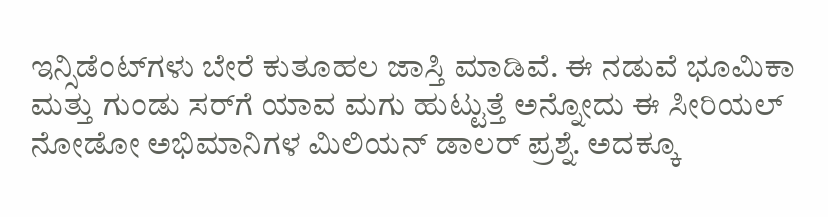ಇನ್ಸಿಡೆಂಟ್‌ಗಳು ಬೇರೆ ಕುತೂಹಲ ಜಾಸ್ತಿ ಮಾಡಿವೆ. ಈ ನಡುವೆ ಭೂಮಿಕಾ ಮತ್ತು ಗುಂಡು ಸರ್‌ಗೆ ಯಾವ ಮಗು ಹುಟ್ಟುತ್ತೆ ಅನ್ನೋದು ಈ ಸೀರಿಯಲ್‌ ನೋಡೋ ಅಭಿಮಾನಿಗಳ ಮಿಲಿಯನ್‌ ಡಾಲರ್‌ ಪ್ರಶ್ನೆ. ಅದಕ್ಕೂ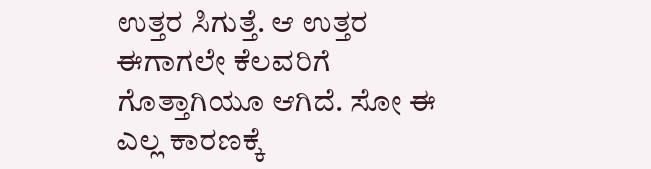ಉತ್ತರ ಸಿಗುತ್ತೆ. ಆ ಉತ್ತರ ಈಗಾಗಲೇ ಕೆಲವರಿಗೆ ಗೊತ್ತಾಗಿಯೂ ಆಗಿದೆ. ಸೋ ಈ ಎಲ್ಲ ಕಾರಣಕ್ಕೆ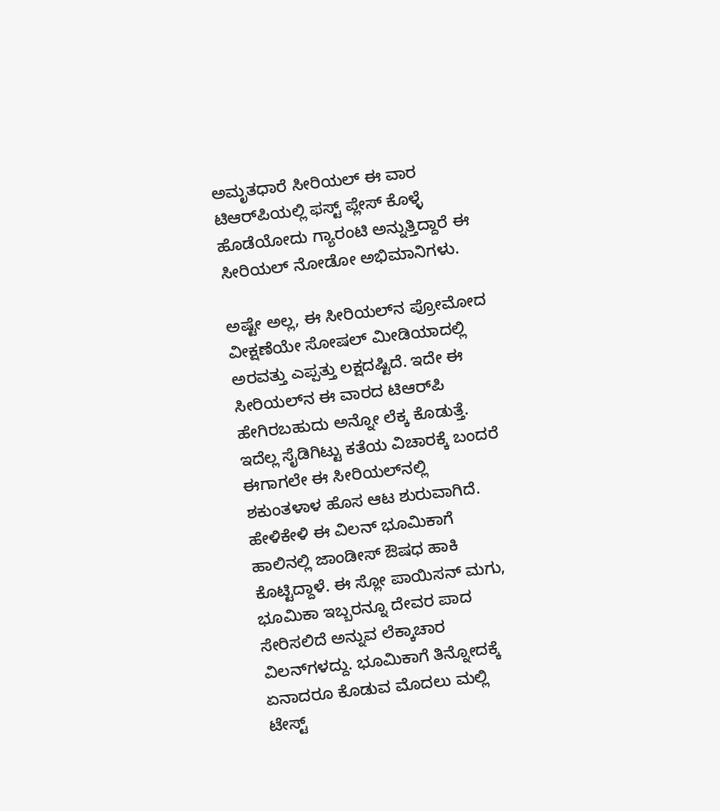ಅಮೃತಧಾರೆ ಸೀರಿಯಲ್‌ ಈ ವಾರ ಟಿಆರ್‌ಪಿಯಲ್ಲಿ ಫಸ್ಟ್ ಪ್ಲೇಸ್‌ ಕೊಳ್ಳೆ ಹೊಡೆಯೋದು ಗ್ಯಾರಂಟಿ ಅನ್ನುತ್ತಿದ್ದಾರೆ ಈ ಸೀರಿಯಲ್‌ ನೋಡೋ ಅಭಿಮಾನಿಗಳು.

ಅಷ್ಟೇ ಅಲ್ಲ, ಈ ಸೀರಿಯಲ್‌ನ ಪ್ರೋಮೋದ ವೀಕ್ಷಣೆಯೇ ಸೋಷಲ್‌ ಮೀಡಿಯಾದಲ್ಲಿ ಅರವತ್ತು ಎಪ್ಪತ್ತು ಲಕ್ಷದಷ್ಟಿದೆ. ಇದೇ ಈ ಸೀರಿಯಲ್‌ನ ಈ ವಾರದ ಟಿಆರ್‌ಪಿ ಹೇಗಿರಬಹುದು ಅನ್ನೋ ಲೆಕ್ಕ ಕೊಡುತ್ತೆ. ಇದೆಲ್ಲ ಸೈಡಿಗಿಟ್ಟು ಕತೆಯ ವಿಚಾರಕ್ಕೆ ಬಂದರೆ ಈಗಾಗಲೇ ಈ ಸೀರಿಯಲ್‌ನಲ್ಲಿ ಶಕುಂತಳಾಳ ಹೊಸ ಆಟ ಶುರುವಾಗಿದೆ. ಹೇಳಿಕೇಳಿ ಈ ವಿಲನ್‌ ಭೂಮಿಕಾಗೆ ಹಾಲಿನಲ್ಲಿ ಜಾಂಡೀಸ್‌ ಔಷಧ ಹಾಕಿ ಕೊಟ್ಟಿದ್ದಾಳೆ. ಈ ಸ್ಲೋ ಪಾಯಿಸನ್‌ ಮಗು, ಭೂಮಿಕಾ ಇಬ್ಬರನ್ನೂ ದೇವರ ಪಾದ ಸೇರಿಸಲಿದೆ ಅನ್ನುವ ಲೆಕ್ಕಾಚಾರ ವಿಲನ್‌ಗಳದ್ದು. ಭೂಮಿಕಾಗೆ ತಿನ್ನೋದಕ್ಕೆ ಏನಾದರೂ ಕೊಡುವ ಮೊದಲು ಮಲ್ಲಿ ಟೇಸ್ಟ್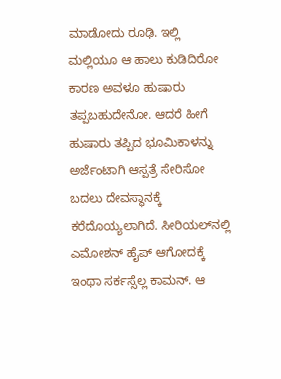ಮಾಡೋದು ರೂಢಿ. ಇಲ್ಲಿ ಮಲ್ಲಿಯೂ ಆ ಹಾಲು ಕುಡಿದಿರೋ ಕಾರಣ ಅವಳೂ ಹುಷಾರು ತಪ್ಪಬಹುದೇನೋ. ಆದರೆ ಹೀಗೆ ಹುಷಾರು ತಪ್ಪಿದ ಭೂಮಿಕಾಳನ್ನು ಅರ್ಜೆಂಟಾಗಿ ಆಸ್ಪತ್ರೆ ಸೇರಿಸೋ ಬದಲು ದೇವಸ್ಥಾನಕ್ಕೆ ಕರೆದೊಯ್ಯಲಾಗಿದೆ. ಸೀರಿಯಲ್‌ನಲ್ಲಿ ಎಮೋಶನ್‌ ಹೈಪ್‌ ಆಗೋದಕ್ಕೆ ಇಂಥಾ ಸರ್ಕಸ್ಸೆಲ್ಲ ಕಾಮನ್‌. ಆ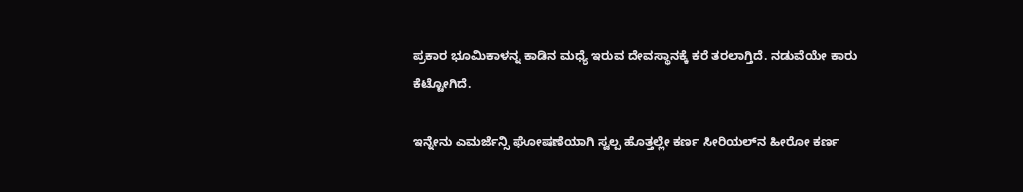ಪ್ರಕಾರ ಭೂಮಿಕಾಳನ್ನ ಕಾಡಿನ ಮಧ್ಯೆ ಇರುವ ದೇವಸ್ಥಾನಕ್ಕೆ ಕರೆ ತರಲಾಗ್ತಿದೆ. ನಡುವೆಯೇ ಕಾರು ಕೆಟ್ಟೋಗಿದೆ.

ಇನ್ನೇನು ಎಮರ್ಜೆನ್ಸಿ ಘೋಷಣೆಯಾಗಿ ಸ್ವಲ್ಪ ಹೊತ್ತಲ್ಲೇ ಕರ್ಣ ಸೀರಿಯಲ್‌ನ ಹೀರೋ ಕರ್ಣ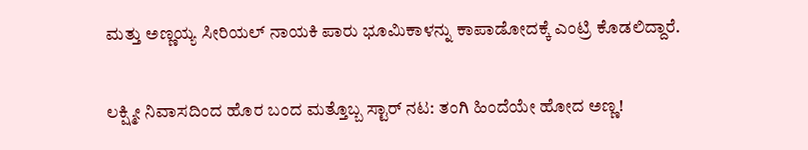ಮತ್ತು ಅಣ್ಣಯ್ಯ ಸೀರಿಯಲ್‌ ನಾಯಕಿ ಪಾರು ಭೂಮಿಕಾಳನ್ನು ಕಾಪಾಡೋದಕ್ಕೆ ಎಂಟ್ರಿ ಕೊಡಲಿದ್ದಾರೆ.

ಲಕ್ಷ್ಮೀ ನಿವಾಸದಿಂದ ಹೊರ ಬಂದ ಮತ್ತೊಬ್ಬ ಸ್ಟಾರ್ ನಟ: ತಂಗಿ ಹಿಂದೆಯೇ ಹೋದ ಅಣ್ಣ!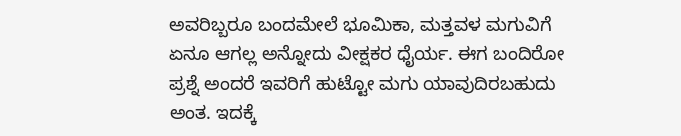ಅವರಿಬ್ಬರೂ ಬಂದಮೇಲೆ ಭೂಮಿಕಾ, ಮತ್ತವಳ ಮಗುವಿಗೆ ಏನೂ ಆಗಲ್ಲ ಅನ್ನೋದು ವೀಕ್ಷಕರ ಧೈರ್ಯ. ಈಗ ಬಂದಿರೋ ಪ್ರಶ್ನೆ ಅಂದರೆ ಇವರಿಗೆ ಹುಟ್ಟೋ ಮಗು ಯಾವುದಿರಬಹುದು ಅಂತ. ಇದಕ್ಕೆ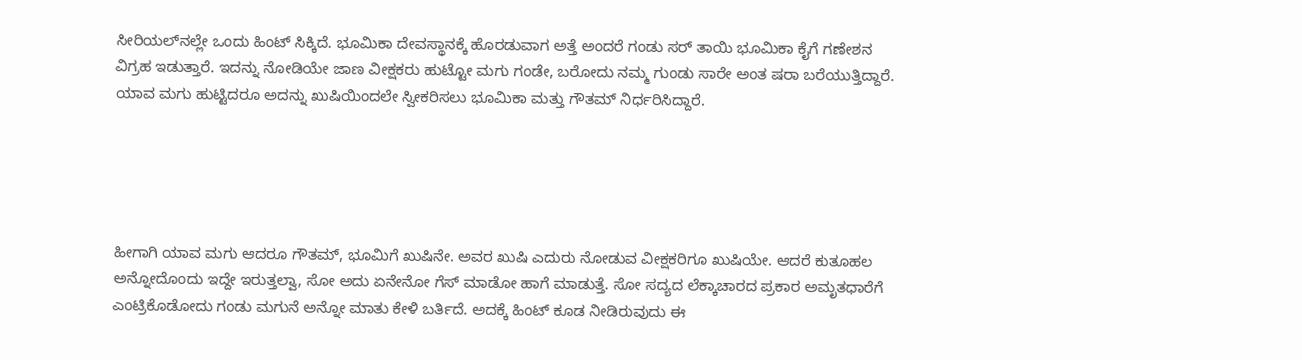ಸೀರಿಯಲ್‌ನಲ್ಲೇ ಒಂದು ಹಿಂಟ್‌ ಸಿಕ್ಕಿದೆ. ಭೂಮಿಕಾ ದೇವಸ್ಥಾನಕ್ಕೆ ಹೊರಡುವಾಗ ಅತ್ತೆ ಅಂದರೆ ಗಂಡು ಸರ್‌ ತಾಯಿ ಭೂಮಿಕಾ ಕೈಗೆ ಗಣೇಶನ ವಿಗ್ರಹ ಇಡುತ್ತಾರೆ. ಇದನ್ನು ನೋಡಿಯೇ ಜಾಣ ವೀಕ್ಷಕರು ಹುಟ್ಟೋ ಮಗು ಗಂಡೇ, ಬರೋದು ನಮ್ಮ ಗುಂಡು ಸಾರೇ ಅಂತ ಷರಾ ಬರೆಯುತ್ತಿದ್ದಾರೆ. ಯಾವ ಮಗು ಹುಟ್ಟಿದರೂ ಅದನ್ನು ಖುಷಿಯಿಂದಲೇ ಸ್ವೀಕರಿಸಲು ಭೂಮಿಕಾ ಮತ್ತು ಗೌತಮ್‌ ನಿರ್ಧರಿಸಿದ್ದಾರೆ.





ಹೀಗಾಗಿ ಯಾವ ಮಗು ಆದರೂ ಗೌತಮ್‌, ಭೂಮಿಗೆ ಖುಷಿನೇ. ಅವರ ಖುಷಿ ಎದುರು ನೋಡುವ ವೀಕ್ಷಕರಿಗೂ ಖುಷಿಯೇ. ಆದರೆ ಕುತೂಹಲ ಅನ್ನೋದೊಂದು ಇದ್ದೇ ಇರುತ್ತಲ್ವಾ, ಸೋ ಅದು ಏನೇನೋ ಗೆಸ್‌ ಮಾಡೋ ಹಾಗೆ ಮಾಡುತ್ತೆ. ಸೋ ಸದ್ಯದ ಲೆಕ್ಕಾಚಾರದ ಪ್ರಕಾರ ಅಮೃತಧಾರೆಗೆ ಎಂಟ್ರಿಕೊಡೋದು ಗಂಡು ಮಗುನೆ ಅನ್ನೋ ಮಾತು ಕೇಳಿ ಬರ್ತಿದೆ. ಅದಕ್ಕೆ ಹಿಂಟ್‌ ಕೂಡ ನೀಡಿರುವುದು ಈ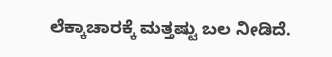ಲೆಕ್ಕಾಚಾರಕ್ಕೆ ಮತ್ತಷ್ಟು ಬಲ ನೀಡಿದೆ.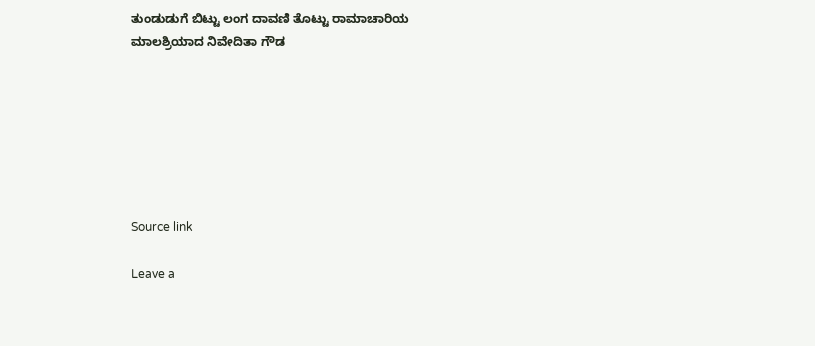ತುಂಡುಡುಗೆ ಬಿಟ್ಟು ಲಂಗ ದಾವಣಿ ತೊಟ್ಟು ರಾಮಾಚಾರಿಯ ಮಾಲಶ್ರಿಯಾದ ನಿವೇದಿತಾ ಗೌಡ







Source link

Leave a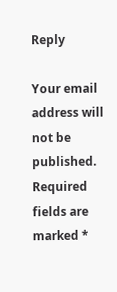Reply

Your email address will not be published. Required fields are marked *